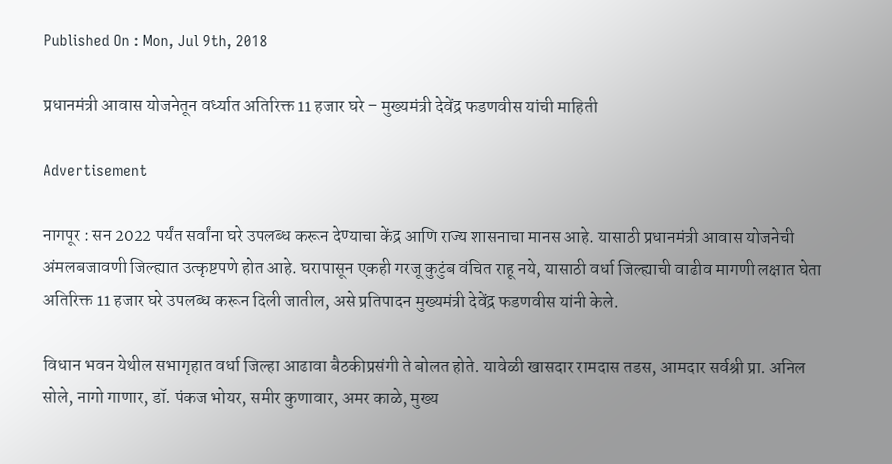Published On : Mon, Jul 9th, 2018

प्रधानमंत्री आवास योजनेतून वर्ध्यात अतिरिक्त 11 हजार घरे – मुख्यमंत्री देवेंद्र फडणवीस यांची माहिती

Advertisement

नागपूर : सन 2022 पर्यंत सर्वांना घरे उपलब्ध करून देण्याचा केंद्र आणि राज्य शासनाचा मानस आहे. यासाठी प्रधानमंत्री आवास योजनेची अंमलबजावणी जिल्ह्यात उत्कृष्टपणे होत आहे. घरापासून एकही गरजू कुटुंब वंचित राहू नये, यासाठी वर्धा जिल्ह्याची वाढीव मागणी लक्षात घेता अतिरिक्त 11 हजार घरे उपलब्ध करून दिली जातील, असे प्रतिपादन मुख्यमंत्री देवेंद्र फडणवीस यांनी केले.

विधान भवन येथील सभागृहात वर्धा जिल्हा आढावा बैठकीप्रसंगी ते बोलत होते. यावेळी खासदार रामदास तडस, आमदार सर्वश्री प्रा. अनिल सोले, नागो गाणार, डॉ. पंकज भोयर, समीर कुणावार, अमर काळे, मुख्य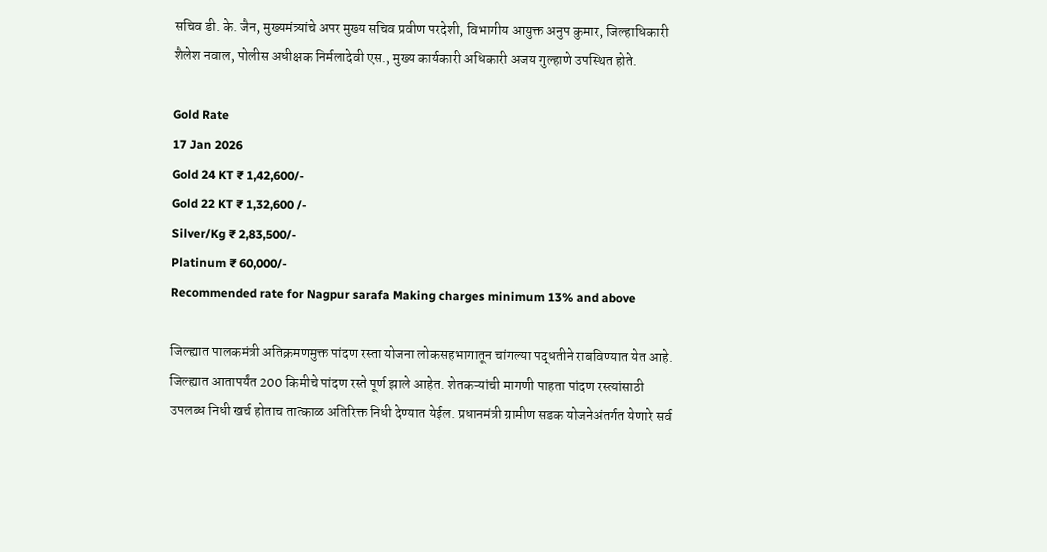सचिव डी. के. जैन, मुख्यमंत्र्यांचे अपर मुख्य सचिव प्रवीण परदेशी, विभागीय आयुक्त अनुप कुमार, जिल्हाधिकारी शैलेश नवाल, पोलीस अधीक्षक निर्मलादेवी एस., मुख्य कार्यकारी अधिकारी अजय गुल्हाणे उपस्थित होते.

Gold Rate
17 Jan 2026
Gold 24 KT ₹ 1,42,600/-
Gold 22 KT ₹ 1,32,600 /-
Silver/Kg ₹ 2,83,500/-
Platinum ₹ 60,000/-
Recommended rate for Nagpur sarafa Making charges minimum 13% and above

जिल्ह्यात पालकमंत्री अतिक्रमणमुक्त पांदण रस्ता योजना लोकसहभागातून चांगल्या पद्धतीने राबविण्यात येत आहे. जिल्ह्यात आतापर्यंत 200 किमीचे पांदण रस्ते पूर्ण झाले आहेत. शेतकऱ्यांची मागणी पाहता पांदण रस्त्यांसाठी उपलब्ध निधी खर्च होताच तात्काळ अतिरिक्त निधी देण्यात येईल. प्रधानमंत्री ग्रामीण सडक योजनेअंतर्गत येणारे सर्व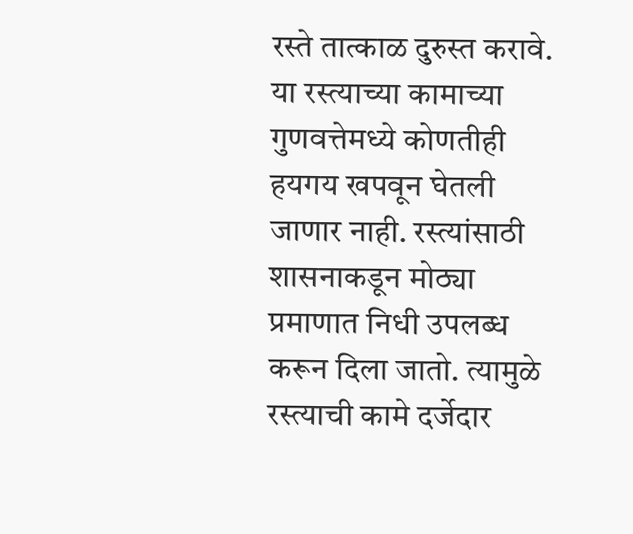रस्ते तात्काळ दुरुस्त करावे. या रस्त्याच्या कामाच्या गुणवत्तेमध्ये कोणतीही हयगय खपवून घेतली जाणार नाही. रस्त्यांसाठी शासनाकडून मोठ्या प्रमाणात निधी उपलब्ध करून दिला जातो. त्यामुळे रस्त्याची कामे दर्जेदार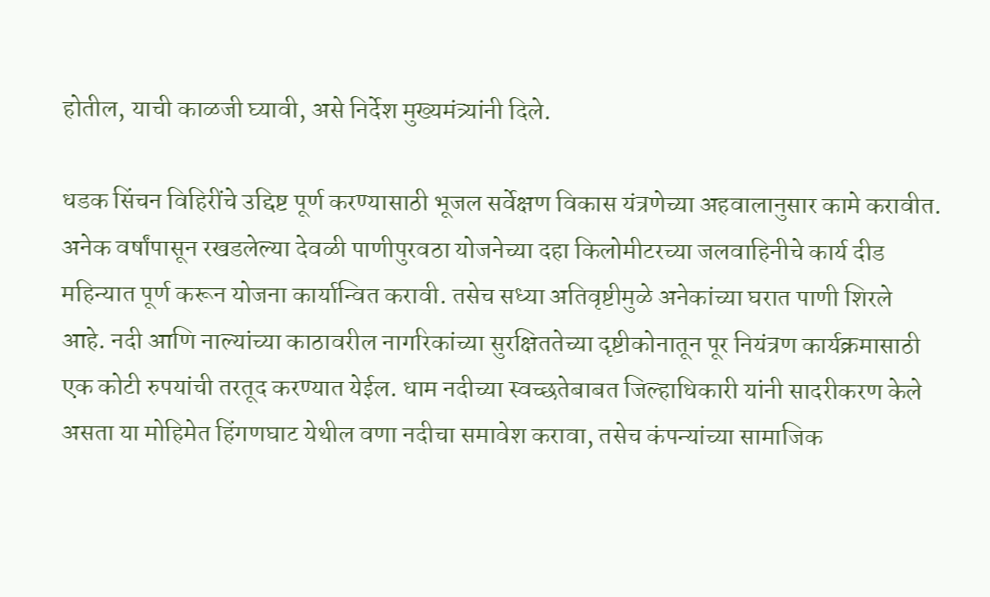होतील, याची काळजी घ्यावी, असे निर्देश मुख्यमंत्र्यांनी दिले.

धडक सिंचन विहिरींचे उद्दिष्ट पूर्ण करण्यासाठी भूजल सर्वेक्षण विकास यंत्रणेच्या अहवालानुसार कामे करावीत. अनेक वर्षांपासून रखडलेल्या देवळी पाणीपुरवठा योजनेच्या दहा किलोमीटरच्या जलवाहिनीचे कार्य दीड महिन्यात पूर्ण करून योजना कार्यान्वित करावी. तसेच सध्या अतिवृष्टीमुळे अनेकांच्या घरात पाणी शिरले आहे. नदी आणि नाल्यांच्या काठावरील नागरिकांच्या सुरक्षिततेच्या दृष्टीकोनातून पूर नियंत्रण कार्यक्रमासाठी एक कोटी रुपयांची तरतूद करण्यात येईल. धाम नदीच्या स्वच्छतेबाबत जिल्हाधिकारी यांनी सादरीकरण केले असता या मोहिमेत हिंगणघाट येथील वणा नदीचा समावेश करावा, तसेच कंपन्यांच्या सामाजिक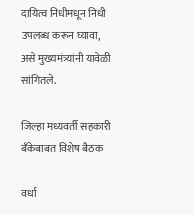दायित्व निधीमधून निधी उपलब्ध करून घ्यावा, असे मुख्यमंत्र्यांनी यावेळी सांगितले.

जिल्हा मध्यवर्ती सहकारी बँकेबाबत विशेष बैठक

वर्धा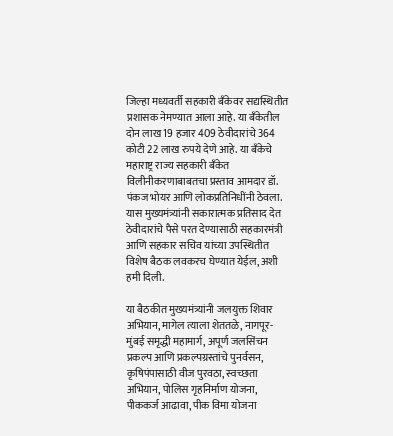जिल्हा मध्यवर्ती सहकारी बँकेवर सद्यस्थितीत प्रशासक नेमण्यात आला आहे. या बँकेतील दोन लाख 19 हजार 409 ठेवीदारांचे 364 कोटी 22 लाख रुपये देणे आहे. या बँकेचे महाराष्ट्र राज्य सहकारी बँकेत विलीनीकरणाबाबतचा प्रस्ताव आमदार डॉ. पंकज भोयर आणि लोकप्रतिनिधींनी ठेवला. यास मुख्यमंत्र्यांनी सकारात्मक प्रतिसाद देत ठेवीदारांचे पैसे परत देण्यासाठी सहकारमंत्री आणि सहकार सचिव यांच्या उपस्थितीत विशेष बैठक लवकरच घेण्यात येईल, अशी हमी दिली.

या बैठकीत मुख्यमंत्र्यांनी जलयुक्त शिवार अभियान, मागेल त्याला शेततळे, नागपूर-मुंबई समृद्धी महामार्ग, अपूर्ण जलसिंचन प्रकल्प आणि प्रकल्पग्रस्तांचे पुनर्वसन, कृषिपंपासाठी वीज पुरवठा, स्वच्छता अभियान, पोलिस गृहनिर्माण योजना, पीककर्ज आढावा, पीक विमा योजना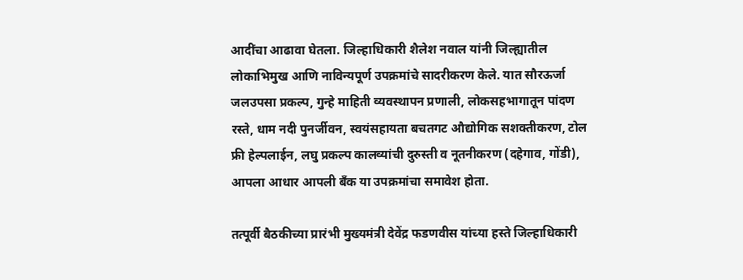आदींचा आढावा घेतला. जिल्हाधिकारी शैलेश नवाल यांनी जिल्ह्यातील लोकाभिमुख आणि नाविन्यपूर्ण उपक्रमांचे सादरीकरण केले. यात सौरऊर्जा जलउपसा प्रकल्प, गुन्हे माहिती व्यवस्थापन प्रणाली, लोकसहभागातून पांदण रस्ते, धाम नदी पुनर्जीवन, स्वयंसहायता बचतगट औद्योगिक सशक्तीकरण, टोल फ्री हेल्पलाईन, लघु प्रकल्प कालव्यांची दुरुस्ती व नूतनीकरण (दहेगाव, गोंडी), आपला आधार आपली बँक या उपक्रमांचा समावेश होता.

तत्पूर्वी बैठकीच्या प्रारंभी मुख्यमंत्री देवेंद्र फडणवीस यांच्या हस्ते जिल्हाधिकारी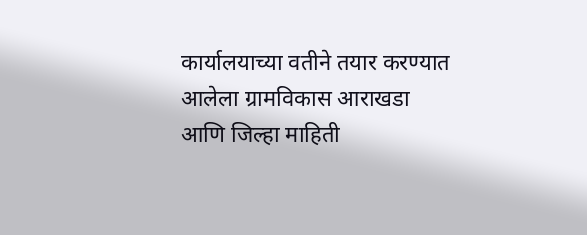कार्यालयाच्या वतीने तयार करण्यात आलेला ग्रामविकास आराखडा आणि जिल्हा माहिती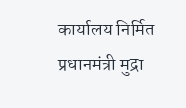कार्यालय निर्मित प्रधानमंत्री मुद्रा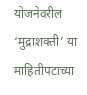योजनेवरील ‘मुद्राशक्ती’ या माहितीपटाच्या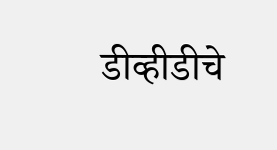डीव्हीडीचे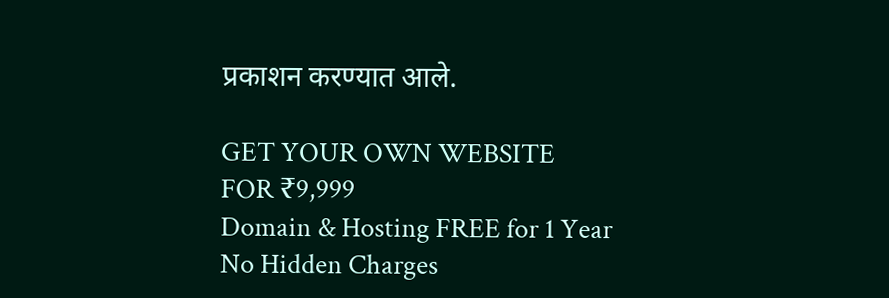प्रकाशन करण्यात आले.

GET YOUR OWN WEBSITE
FOR ₹9,999
Domain & Hosting FREE for 1 Year
No Hidden Charges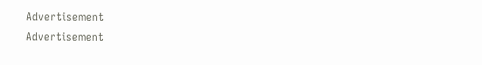Advertisement
Advertisement